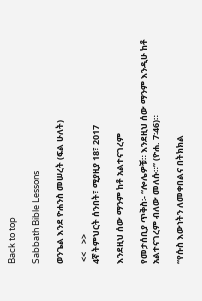Back to top

Sabbath Bible Lessons

ወንጌል እንደ ዮሐንስ መሠረት (ፍል ሁለት)

 <<    >>
4ኛ ትምህርት ሰንበት፣ ሚያዚያ 18፣ 2017

እንደዚህ ሰው ማንም ከቶ አልተናገረም

የመታሰቢያ ጥቅስ፡- “ሎሌዎቹ። እንደዚህ ሰው ማንም እንዲሁ ከቶ አልተናገረም ብለው መለሱ።” (ዮሐ. 7፡46)።

“የሱስ እውነትን ለመቀበልና በትክክል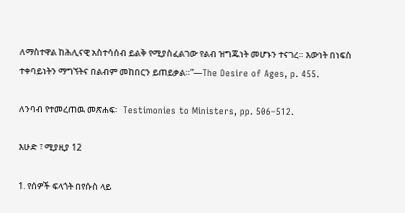ለማስተዋል ከሕሊናዊ አስተሳሰብ ይልቅ የሚያስፈልገው የልብ ዝግጁነት መሆኑን ተናገረ። እውነት በነፍስ ተቀባይነትን ማግኘትና በልብም መከበርን ይጠይቃል።”—The Desire of Ages, p. 455.

ለንባብ የተመረጠዉ መጽሐፍ፡   Testimonies to Ministers, pp. 506–512.

እሁድ ፣ ሚያዚያ 12

1. የሰዎች ፍላጎት በየሱስ ላይ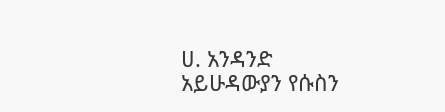ሀ. አንዳንድ አይሁዳውያን የሱስን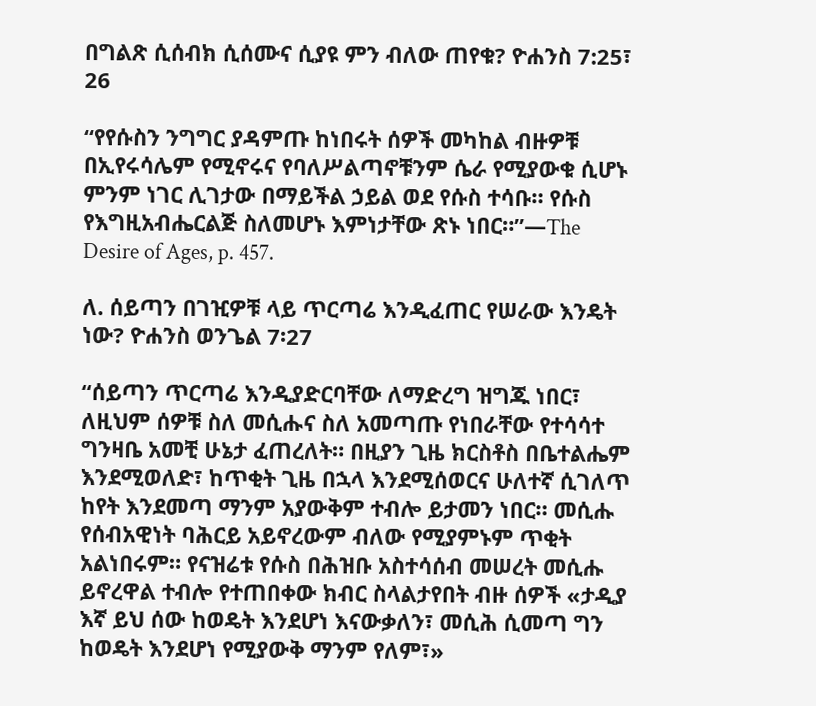በግልጽ ሲሰብክ ሲሰሙና ሲያዩ ምን ብለው ጠየቁ? ዮሐንስ 7:25፣ 26

“የየሱስን ንግግር ያዳምጡ ከነበሩት ሰዎች መካከል ብዙዎቹ በኢየሩሳሌም የሚኖሩና የባለሥልጣኖቹንም ሴራ የሚያውቁ ሲሆኑ ምንም ነገር ሊገታው በማይችል ኃይል ወደ የሱስ ተሳቡ። የሱስ የእግዚአብሔርልጅ ስለመሆኑ እምነታቸው ጽኑ ነበር።”—The Desire of Ages, p. 457.

ለ. ሰይጣን በገዢዎቹ ላይ ጥርጣሬ እንዲፈጠር የሠራው እንዴት ነው? ዮሐንስ ወንጌል 7፡27

“ሰይጣን ጥርጣሬ እንዲያድርባቸው ለማድረግ ዝግጁ ነበር፣ ለዚህም ሰዎቹ ስለ መሲሑና ስለ አመጣጡ የነበራቸው የተሳሳተ ግንዛቤ አመቺ ሁኔታ ፈጠረለት። በዚያን ጊዜ ክርስቶስ በቤተልሔም እንደሚወለድ፣ ከጥቂት ጊዜ በኋላ እንደሚሰወርና ሁለተኛ ሲገለጥ ከየት እንደመጣ ማንም አያውቅም ተብሎ ይታመን ነበር። መሲሑ የሰብአዊነት ባሕርይ አይኖረውም ብለው የሚያምኑም ጥቂት አልነበሩም። የናዝሬቱ የሱስ በሕዝቡ አስተሳሰብ መሠረት መሲሑ ይኖረዋል ተብሎ የተጠበቀው ክብር ስላልታየበት ብዙ ሰዎች «ታዲያ እኛ ይህ ሰው ከወዴት እንደሆነ እናውቃለን፣ መሲሕ ሲመጣ ግን ከወዴት እንደሆነ የሚያውቅ ማንም የለም፣»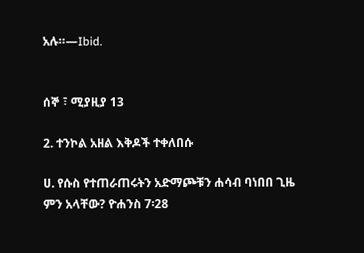አሉ።—Ibid.


ሰኞ ፣ ሚያዚያ 13

2. ተንኮል አዘል እቅዶች ተቀለበሱ

ሀ. የሱስ የተጠራጠሩትን አድማጮቹን ሐሳብ ባነበበ ጊዜ ምን አላቸው? ዮሐንስ 7፡28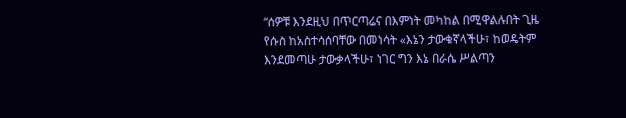“ሰዎቹ እንደዚህ በጥርጣሬና በእምነት መካከል በሚዋልሉበት ጊዜ የሱስ ከአስተሳሰባቸው በመነሳት «እኔን ታውቁኛላችሁ፣ ከወዴትም እንደመጣሁ ታውቃላችሁ፣ ነገር ግን እኔ በራሴ ሥልጣን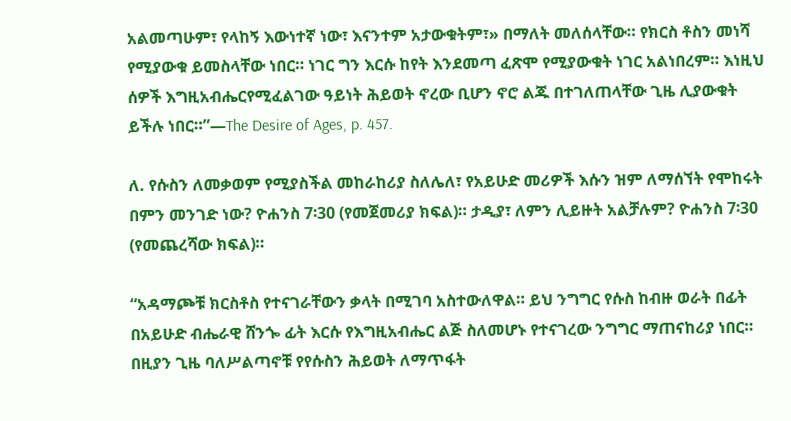አልመጣሁም፣ የላከኝ እውነተኛ ነው፣ እናንተም አታውቁትም፣» በማለት መለሰላቸው። የክርስ ቶስን መነሻ የሚያውቁ ይመስላቸው ነበር። ነገር ግን እርሱ ከየት እንደመጣ ፈጽሞ የሚያውቁት ነገር አልነበረም። እነዚህ ሰዎች እግዚአብሔርየሚፈልገው ዓይነት ሕይወት ኖረው ቢሆን ኖሮ ልጁ በተገለጠላቸው ጊዜ ሊያውቁት ይችሉ ነበር።”—The Desire of Ages, p. 457.

ለ. የሱስን ለመቃወም የሚያስችል መከራከሪያ ስለሌለ፣ የአይሁድ መሪዎች እሱን ዝም ለማሰኘት የሞከሩት በምን መንገድ ነው? ዮሐንስ 7፡30 (የመጀመሪያ ክፍል)። ታዲያ፣ ለምን ሊይዙት አልቻሉም? ዮሐንስ 7፡30 (የመጨረሻው ክፍል)።

“አዳማጮቹ ክርስቶስ የተናገራቸውን ቃላት በሚገባ አስተውለዋል። ይህ ንግግር የሱስ ከብዙ ወራት በፊት በአይሁድ ብሔራዊ ሸንጐ ፊት እርሱ የእግዚአብሔር ልጅ ስለመሆኑ የተናገረው ንግግር ማጠናከሪያ ነበር። በዚያን ጊዜ ባለሥልጣኖቹ የየሱስን ሕይወት ለማጥፋት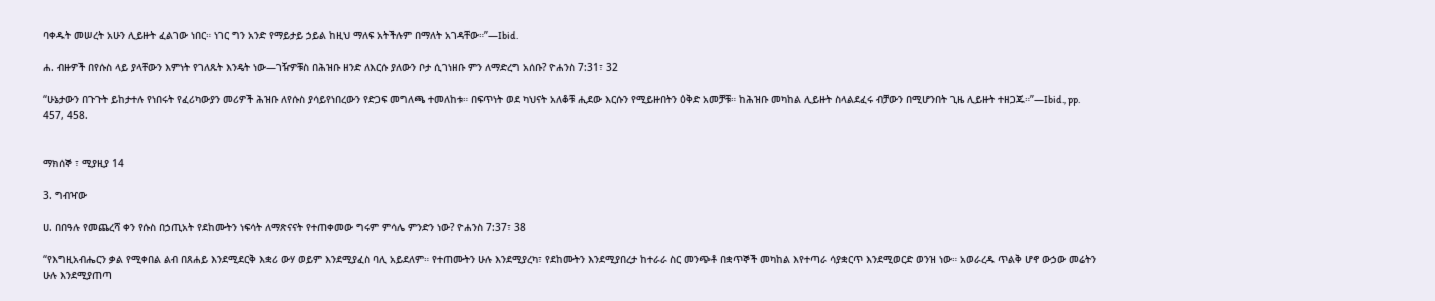ባቀዱት መሠረት አሁን ሊይዙት ፈልገው ነበር። ነገር ግን አንድ የማይታይ ኃይል ከዚህ ማለፍ አትችሉም በማለት አገዳቸው።”—Ibid.

ሐ. ብዙዎች በየሱስ ላይ ያላቸውን እምነት የገለጹት እንዴት ነው—ገዥዎቹስ በሕዝቡ ዘንድ ለእርሱ ያለውን ቦታ ሲገነዘቡ ምን ለማድረግ አሰቡ? ዮሐንስ 7:31፣ 32

“ሁኔታውን በጉጉት ይከታተሉ የነበሩት የፈሪካውያን መሪዎች ሕዝቡ ለየሱስ ያሳይየነበረውን የድጋፍ መግለጫ ተመለከቱ። በፍጥነት ወደ ካህናት አለቆቹ ሒደው እርሱን የሚይዙበትን ዕቅድ አመቻቹ። ከሕዝቡ መካከል ሊይዙት ስላልደፈሩ ብቻውን በሚሆንበት ጊዜ ሊይዙት ተዘጋጁ።”—Ibid., pp. 457, 458.


ማክሰኞ ፣ ሚያዚያ 14

3. ግብዣው

ሀ. በበዓሉ የመጨረሻ ቀን የሱስ በኃጢአት የደከሙትን ነፍሳት ለማጽናናት የተጠቀመው ግሩም ምሳሌ ምንድን ነው? ዮሐንስ 7:37፣ 38

“የእግዚአብሔርን ቃል የሚቀበል ልብ በጸሐይ እንደሚደርቅ እቋሪ ውሃ ወይም እንደሚያፈስ ባሊ አይደለም። የተጠሙትን ሁሉ እንደሚያረካ፣ የደከሙትን እንደሚያበረታ ከተራራ ስር መንጭቶ በቋጥኞች መካከል እየተጣራ ሳያቋርጥ እንደሚወርድ ወንዝ ነው። አወራረዱ ጥልቅ ሆኖ ውኃው መሬትን ሁሉ እንደሚያጠጣ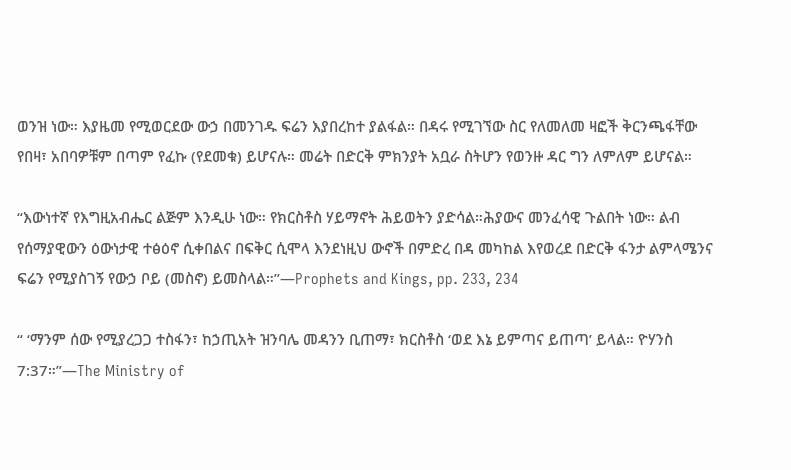ወንዝ ነው። እያዜመ የሚወርደው ውኃ በመንገዱ ፍሬን እያበረከተ ያልፋል። በዳሩ የሚገኘው ስር የለመለመ ዛፎች ቅርንጫፋቸው የበዛ፣ አበባዎቹም በጣም የፈኩ (የደመቁ) ይሆናሉ። መሬት በድርቅ ምክንያት አቧራ ስትሆን የወንዙ ዳር ግን ለምለም ይሆናል።

“እውነተኛ የእግዚአብሔር ልጅም እንዲሁ ነው። የክርስቶስ ሃይማኖት ሕይወትን ያድሳል።ሕያውና መንፈሳዊ ጉልበት ነው። ልብ የሰማያዊውን ዕውነታዊ ተፅዕኖ ሲቀበልና በፍቅር ሲሞላ እንደነዚህ ውኖች በምድረ በዳ መካከል እየወረደ በድርቅ ፋንታ ልምላሜንና ፍሬን የሚያስገኝ የውኃ ቦይ (መስኖ) ይመስላል።”—Prophets and Kings, pp. 233, 234

“ ‘ማንም ሰው የሚያረጋጋ ተስፋን፣ ከኃጢአት ዝንባሌ መዳንን ቢጠማ፣ ክርስቶስ ‘ወደ እኔ ይምጣና ይጠጣ’ ይላል። ዮሃንስ 7:37።”—The Ministry of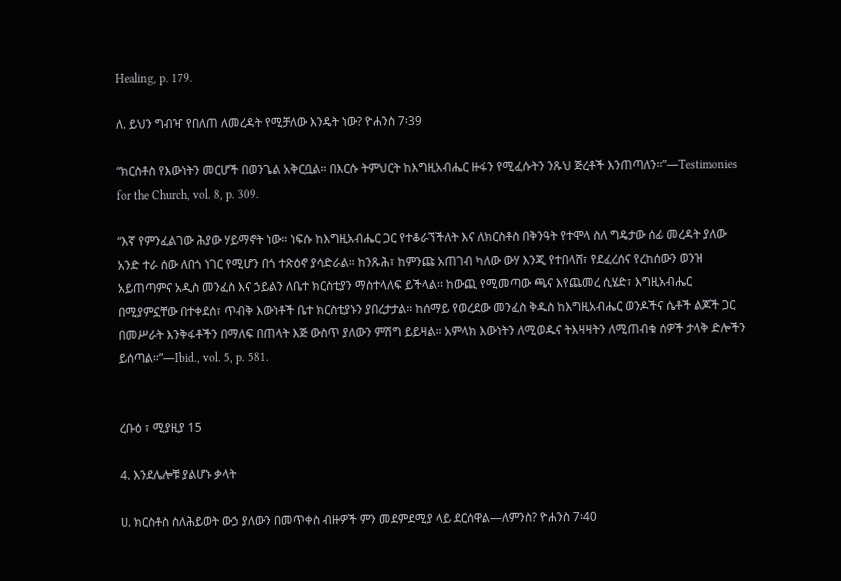Healing, p. 179.

ለ. ይህን ግብዣ የበለጠ ለመረዳት የሚቻለው እንዴት ነው? ዮሐንስ 7፡39

“ክርስቶስ የእውነትን መርሆች በወንጌል አቅርቧል። በእርሱ ትምህርት ከእግዚአብሔር ዙፋን የሚፈሱትን ንጹህ ጅረቶች እንጠጣለን።”—Testimonies for the Church, vol. 8, p. 309.

“እኛ የምንፈልገው ሕያው ሃይማኖት ነው። ነፍሱ ከእግዚአብሔር ጋር የተቆራኘችለት እና ለክርስቶስ በቅንዓት የተሞላ ስለ ግዴታው ሰፊ መረዳት ያለው አንድ ተራ ሰው ለበጎ ነገር የሚሆን በጎ ተጽዕኖ ያሳድራል። ከንጹሕ፣ ከምንጩ አጠገብ ካለው ውሃ እንጂ የተበላሸ፣ የደፈረሰና የረከሰውን ወንዝ አይጠጣምና አዲስ መንፈስ እና ኃይልን ለቤተ ክርስቲያን ማስተላለፍ ይችላል፡፡ ከውጪ የሚመጣው ጫና እየጨመረ ሲሄድ፣ እግዚአብሔር በሚያምኗቸው በተቀደሰ፣ ጥብቅ እውነቶች ቤተ ክርስቲያኑን ያበረታታል። ከሰማይ የወረደው መንፈስ ቅዱስ ከእግዚአብሔር ወንዶችና ሴቶች ልጆች ጋር በመሥራት እንቅፋቶችን በማለፍ በጠላት እጅ ውስጥ ያለውን ምሽግ ይይዛል። አምላክ እውነትን ለሚወዱና ትእዛዛትን ለሚጠብቁ ሰዎች ታላቅ ድሎችን ይሰጣል።”—Ibid., vol. 5, p. 581.


ረቡዕ ፣ ሚያዚያ 15

4. እንደሌሎቹ ያልሆኑ ቃላት

ሀ. ክርስቶስ ስለሕይወት ውኃ ያለውን በመጥቀስ ብዙዎች ምን መደምደሚያ ላይ ደርሰዋል—ለምንስ? ዮሐንስ 7፡40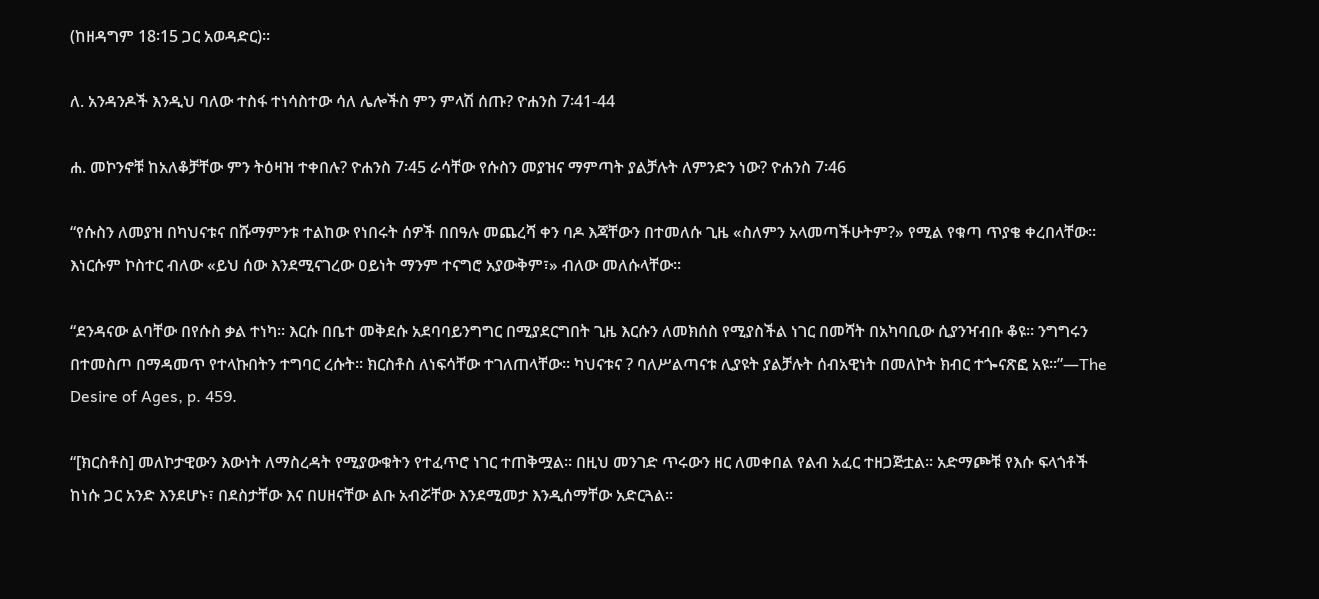(ከዘዳግም 18፡15 ጋር አወዳድር)።

ለ. አንዳንዶች እንዲህ ባለው ተስፋ ተነሳስተው ሳለ ሌሎችስ ምን ምላሽ ሰጡ? ዮሐንስ 7፡41-44

ሐ. መኮንኖቹ ከአለቆቻቸው ምን ትዕዛዝ ተቀበሉ? ዮሐንስ 7፡45 ራሳቸው የሱስን መያዝና ማምጣት ያልቻሉት ለምንድን ነው? ዮሐንስ 7፡46

“የሱስን ለመያዝ በካህናቱና በሹማምንቱ ተልከው የነበሩት ሰዎች በበዓሉ መጨረሻ ቀን ባዶ እጃቸውን በተመለሱ ጊዜ «ስለምን አላመጣችሁትም?» የሚል የቁጣ ጥያቄ ቀረበላቸው። እነርሱም ኮስተር ብለው «ይህ ሰው እንደሚናገረው ዐይነት ማንም ተናግሮ አያውቅም፣» ብለው መለሱላቸው።

“ደንዳናው ልባቸው በየሱስ ቃል ተነካ። እርሱ በቤተ መቅደሱ አደባባይንግግር በሚያደርግበት ጊዜ እርሱን ለመክሰስ የሚያስችል ነገር በመሻት በአካባቢው ሲያንዣብቡ ቆዩ። ንግግሩን በተመስጦ በማዳመጥ የተላኩበትን ተግባር ረሱት። ክርስቶስ ለነፍሳቸው ተገለጠላቸው። ካህናቱና ? ባለሥልጣናቱ ሊያዩት ያልቻሉት ሰብአዊነት በመለኮት ክብር ተጐናጽፎ አዩ።”—The Desire of Ages, p. 459.

“[ክርስቶስ] መለኮታዊውን እውነት ለማስረዳት የሚያውቁትን የተፈጥሮ ነገር ተጠቅሟል። በዚህ መንገድ ጥሩውን ዘር ለመቀበል የልብ አፈር ተዘጋጅቷል፡፡ አድማጮቹ የእሱ ፍላጎቶች ከነሱ ጋር አንድ እንደሆኑ፣ በደስታቸው እና በሀዘናቸው ልቡ አብሯቸው እንደሚመታ እንዲሰማቸው አድርጓል።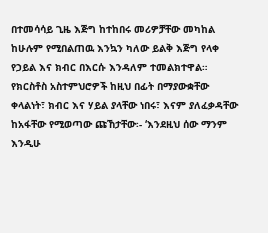በተመሳሳይ ጊዜ እጅግ ከተከበሩ መሪዎቻቸው መካከል ከሁሉም የሚበልጠዉ እንኳን ካለው ይልቅ እጅግ የላቀ የኃይል እና ክብር በእርሱ እንዳለም ተመልክተዋል። የክርስቶስ አስተምህሮዎች ከዚህ በፊት በማያውቋቸው ቀላልነት፣ ክብር እና ሃይል ያላቸው ነበሩ፣ እናም ያለፈቃዳቸው ከአፋቸው የሚወጣው ጩኸታቸው፡- ‘እንደዚህ ሰው ማንም እንዲሁ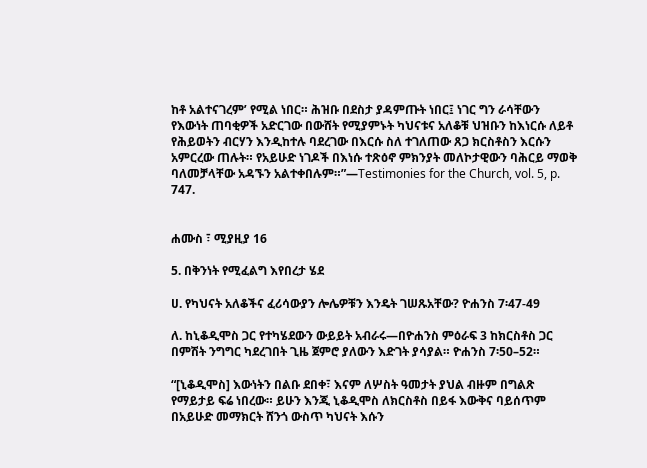ከቶ አልተናገረም’ የሚል ነበር። ሕዝቡ በደስታ ያዳምጡት ነበር፤ ነገር ግን ራሳቸውን የእውነት ጠባቂዎች አድርገው በውሸት የሚያምኑት ካህናቱና አለቆቹ ህዝቡን ከእነርሱ ለይቶ የሕይወትን ብርሃን እንዲከተሉ ባደረገው በእርሱ ስለ ተገለጠው ጸጋ ክርስቶስን እርሱን አምርረው ጠሉት። የአይሁድ ነገዶች በእነሱ ተጽዕኖ ምክንያት መለኮታዊውን ባሕርይ ማወቅ ባለመቻላቸው አዳኙን አልተቀበሉም።”—Testimonies for the Church, vol. 5, p. 747.


ሐሙስ ፣ ሚያዚያ 16

5. በቅንነት የሚፈልግ እየበረታ ሄደ

ሀ. የካህናት አለቆችና ፈሪሳውያን ሎሌዎቹን እንዴት ገሠጹአቸው? ዮሐንስ 7፡47-49

ለ. ከኒቆዲሞስ ጋር የተካሄደውን ውይይት አብራሩ—በዮሐንስ ምዕራፍ 3 ከክርስቶስ ጋር በምሽት ንግግር ካደረገበት ጊዜ ጀምሮ ያለውን እድገት ያሳያል። ዮሐንስ 7፡50–52።

“[ኒቆዲሞስ] እውነትን በልቡ ደበቀ፣ እናም ለሦስት ዓመታት ያህል ብዙም በግልጽ የማይታይ ፍሬ ነበረው። ይሁን እንጂ ኒቆዲሞስ ለክርስቶስ በይፋ እውቅና ባይሰጥም በአይሁድ መማክርት ሸንጎ ውስጥ ካህናት እሱን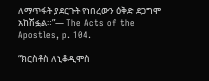ለማጥፋት ያደርጉት የነበረውን ዕቅድ ደጋግሞ አከሽፏል።”— The Acts of the Apostles, p. 104.

“ክርስቶስ ለኒቆዲሞስ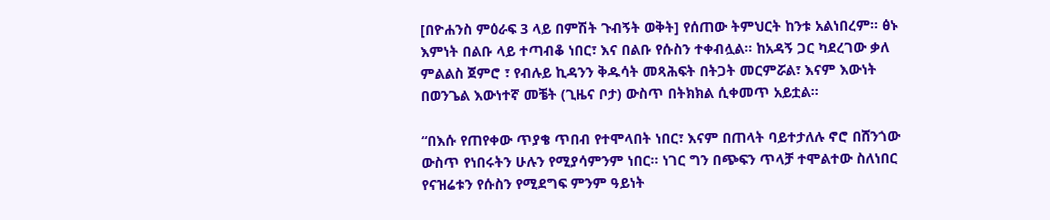[በዮሐንስ ምዕራፍ 3 ላይ በምሽት ጉብኝት ወቅት] የሰጠው ትምህርት ከንቱ አልነበረም። ፅኑ እምነት በልቡ ላይ ተጣብቆ ነበር፣ እና በልቡ የሱስን ተቀብሏል። ከአዳኝ ጋር ካደረገው ቃለ ምልልስ ጀምሮ ፣ የብሉይ ኪዳንን ቅዱሳት መጻሕፍት በትጋት መርምሯል፣ እናም እውነት በወንጌል እውነተኛ መቼት (ጊዜና ቦታ) ውስጥ በትክክል ሲቀመጥ አይቷል።

“በእሱ የጠየቀው ጥያቄ ጥበብ የተሞላበት ነበር፣ እናም በጠላት ባይተታለሉ ኖሮ በሸንጎው ውስጥ የነበሩትን ሁሉን የሚያሳምንም ነበር። ነገር ግን በጭፍን ጥላቻ ተሞልተው ስለነበር የናዝሬቱን የሱስን የሚደግፍ ምንም ዓይነት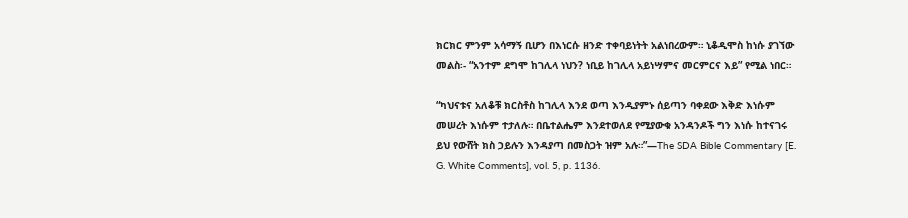ክርክር ምንም አሳማኝ ቢሆን በእነርሱ ዘንድ ተቀባይነትት አልነበረውም። ኒቆዲሞስ ከነሱ ያገኘው መልስ፡- “አንተም ደግሞ ከገሊላ ነህን? ነቢይ ከገሊላ አይነሣምና መርምርና እይ” የሚል ነበር።

“ካህናቱና አለቆቹ ክርስቶስ ከገሊላ እንደ ወጣ እንዲያምኑ ሰይጣን ባቀደው እቅድ እነሱም መሠረት እነሱም ተታለሉ። በቤተልሔም እንደተወለደ የሚያውቁ አንዳንዶች ግን እነሱ ከተናገሩ ይህ የውሸት ክስ ኃይሉን እንዳያጣ በመስጋት ዝም አሉ።”—The SDA Bible Commentary [E. G. White Comments], vol. 5, p. 1136.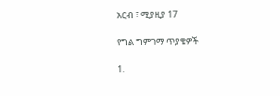አርብ ፣ ሚያዚያ 17

የግል ግምገማ ጥያቄዎች

1.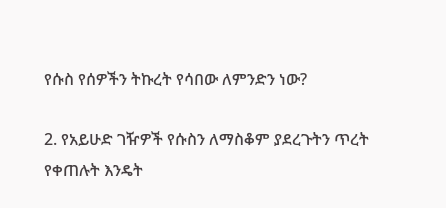የሱስ የሰዎችን ትኩረት የሳበው ለምንድን ነው?

2. የአይሁድ ገዥዎች የሱስን ለማስቆም ያደረጉትን ጥረት የቀጠሉት እንዴት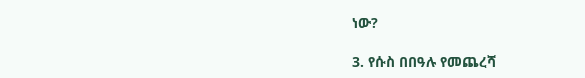ነው?

3. የሱስ በበዓሉ የመጨረሻ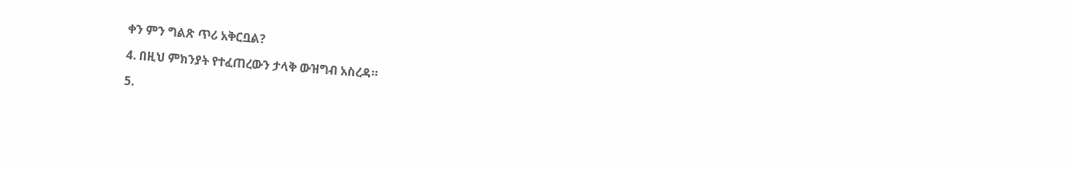ቀን ምን ግልጽ ጥሪ አቅርቧል?

4. በዚህ ምክንያት የተፈጠረውን ታላቅ ውዝግብ አስረዳ።

5.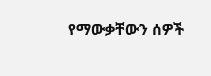የማውቃቸውን ሰዎች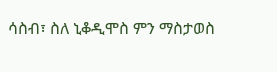ሳስብ፣ ስለ ኒቆዲሞስ ምን ማስታወስ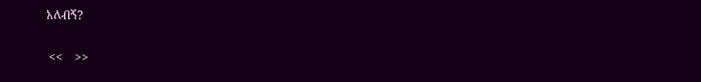አለብኝ?

 <<    >>